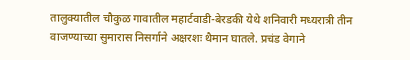तालुक्यातील चौकुळ गावातील महार्टवाडी-बेरडकी येथे शनिवारी मध्यरात्री तीन वाजण्याच्या सुमारास निसर्गाने अक्षरशः थैमान घातले. प्रचंड वेगाने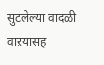सुटलेल्या वादळी वाऱयासह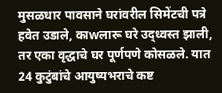मुसळधार पावसाने घरांवरील सिमेंटची पत्रे हवेत उडाले, काwलारू घरे उद्ध्वस्त झाली, तर एका वृद्धाचे घर पूर्णपणे कोसळले. यात 24 कुटुंबांचे आयुष्यभराचे कष्ट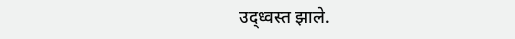उद्ध्वस्त झाले.